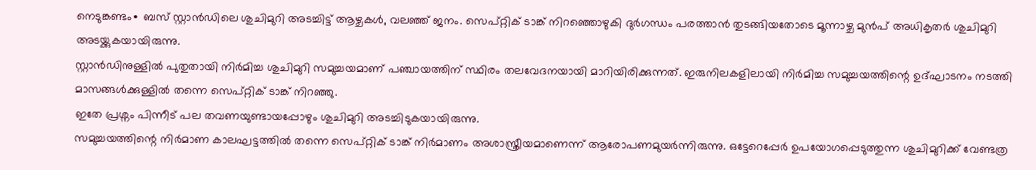നെടുങ്കണ്ടം∙ ബസ് സ്റ്റാൻഡിലെ ശുചിമുറി അടച്ചിട്ട് ആഴ്ചകൾ, വലഞ്ഞ് ജനം. സെപ്റ്റിക് ടാങ്ക് നിറഞ്ഞൊഴുകി ദുർഗന്ധം പരത്താൻ തുടങ്ങിയതോടെ മൂന്നാഴ്ച മുൻപ് അധികൃതർ ശുചിമുറി അടയ്ക്കുകയായിരുന്നു.
സ്റ്റാൻഡിനുള്ളിൽ പുതുതായി നിർമിച്ച ശുചിമുറി സമുച്ചയമാണ് പഞ്ചായത്തിന് സ്ഥിരം തലവേദനയായി മാറിയിരിക്കുന്നത്. ഇരുനിലകളിലായി നിർമിച്ച സമുച്ചയത്തിന്റെ ഉദ്ഘാടനം നടത്തി മാസങ്ങൾക്കുള്ളിൽ തന്നെ സെപ്റ്റിക് ടാങ്ക് നിറഞ്ഞു.
ഇതേ പ്രശ്നം പിന്നീട് പല തവണയുണ്ടായപ്പോഴും ശുചിമുറി അടച്ചിടുകയായിരുന്നു.
സമുച്ചയത്തിന്റെ നിർമാണ കാലഘട്ടത്തിൽ തന്നെ സെപ്റ്റിക് ടാങ്ക് നിർമാണം അശാസ്ത്രീയമാണെന്ന് ആരോപണമുയർന്നിരുന്നു. ഒട്ടേറെപ്പേർ ഉപയോഗപ്പെടുത്തുന്ന ശുചിമുറിക്ക് വേണ്ടത്ര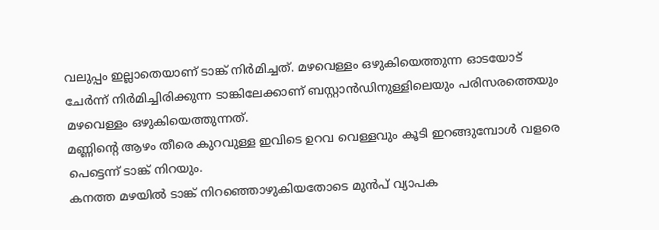വലുപ്പം ഇല്ലാതെയാണ് ടാങ്ക് നിർമിച്ചത്. മഴവെള്ളം ഒഴുകിയെത്തുന്ന ഓടയോട് ചേർന്ന് നിർമിച്ചിരിക്കുന്ന ടാങ്കിലേക്കാണ് ബസ്റ്റാൻഡിനുള്ളിലെയും പരിസരത്തെയും മഴവെള്ളം ഒഴുകിയെത്തുന്നത്.
മണ്ണിന്റെ ആഴം തീരെ കുറവുള്ള ഇവിടെ ഉറവ വെള്ളവും കൂടി ഇറങ്ങുമ്പോൾ വളരെ പെട്ടെന്ന് ടാങ്ക് നിറയും.
കനത്ത മഴയിൽ ടാങ്ക് നിറഞ്ഞൊഴുകിയതോടെ മുൻപ് വ്യാപക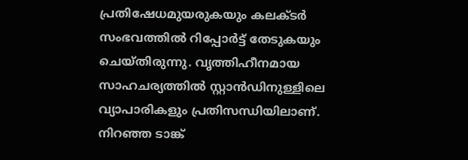പ്രതിഷേധമുയരുകയും കലക്ടർ സംഭവത്തിൽ റിപ്പോർട്ട് തേടുകയും ചെയ്തിരുന്നു. വൃത്തിഹീനമായ സാഹചര്യത്തിൽ സ്റ്റാൻഡിനുള്ളിലെ വ്യാപാരികളും പ്രതിസന്ധിയിലാണ്.
നിറഞ്ഞ ടാങ്ക്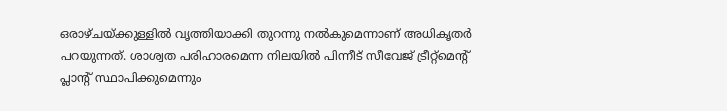ഒരാഴ്ചയ്ക്കുള്ളിൽ വൃത്തിയാക്കി തുറന്നു നൽകുമെന്നാണ് അധികൃതർ പറയുന്നത്. ശാശ്വത പരിഹാരമെന്ന നിലയിൽ പിന്നീട് സീവേജ് ട്രീറ്റ്മെന്റ് പ്ലാന്റ് സ്ഥാപിക്കുമെന്നും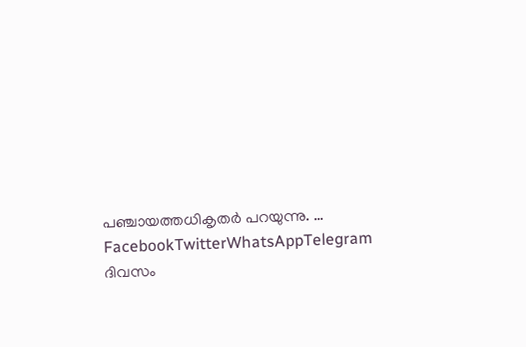പഞ്ചായത്തധികൃതർ പറയുന്നു. … FacebookTwitterWhatsAppTelegram
ദിവസം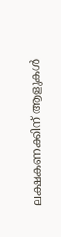ലക്ഷകണക്കിന് ആളുകൾ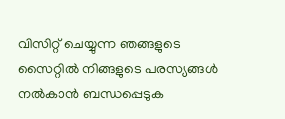വിസിറ്റ് ചെയ്യുന്ന ഞങ്ങളുടെ സൈറ്റിൽ നിങ്ങളുടെ പരസ്യങ്ങൾ നൽകാൻ ബന്ധപ്പെടുക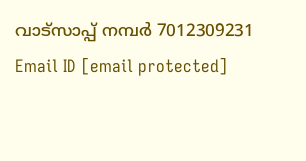വാട്സാപ്പ് നമ്പർ 7012309231 Email ID [email protected]